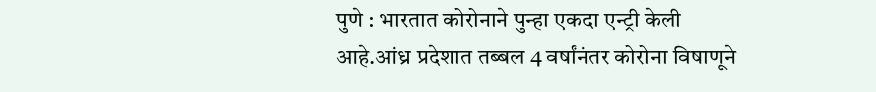पुणे : भारतात कोरोनाने पुन्हा एकदा एन्ट्री केली आहे.आंध्र प्रदेशात तब्बल 4 वर्षांनंतर कोरोना विषाणूने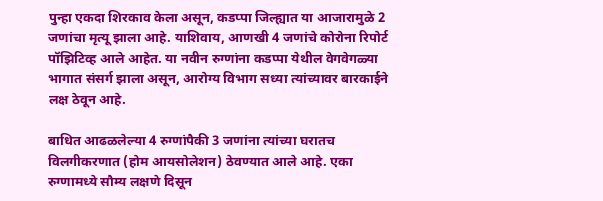पुन्हा एकदा शिरकाव केला असून, कडप्पा जिल्ह्यात या आजारामुळे 2 जणांचा मृत्यू झाला आहे. याशिवाय, आणखी 4 जणांचे कोरोना रिपोर्ट पॉझिटिव्ह आले आहेत. या नवीन रुग्णांना कडप्पा येथील वेगवेगळ्या भागात संसर्ग झाला असून, आरोग्य विभाग सध्या त्यांच्यावर बारकाईने लक्ष ठेवून आहे.

बाधित आढळलेल्या 4 रुग्णांपैकी 3 जणांना त्यांच्या घरातच विलगीकरणात (होम आयसोलेशन) ठेवण्यात आले आहे. एका रुग्णामध्ये सौम्य लक्षणे दिसून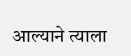आल्याने त्याला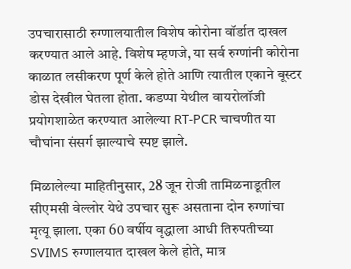उपचारासाठी रुग्णालयातील विशेष कोरोना वॉर्डात दाखल करण्यात आले आहे. विशेष म्हणजे, या सर्व रुग्णांनी कोरोना काळात लसीकरण पूर्ण केले होते आणि त्यातील एकाने बूस्टर डोस देखील घेतला होता. कडप्पा येथील वायरोलॉजी प्रयोगशाळेत करण्यात आलेल्या RT-PCR चाचणीत या चौघांना संसर्ग झाल्याचे स्पष्ट झाले.

मिळालेल्या माहितीनुसार, 28 जून रोजी तामिळनाडूतील सीएमसी वेल्लोर येथे उपचार सुरू असताना दोन रुग्णांचा मृत्यू झाला. एका 60 वर्षीय वृद्धाला आधी तिरुपतीच्या SVIMS रुग्णालयात दाखल केले होते, मात्र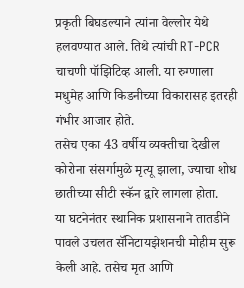प्रकृती बिघडल्याने त्यांना वेल्लोर येथे हलवण्यात आले. तिथे त्यांची RT-PCR चाचणी पॉझिटिव्ह आली. या रुग्णाला मधुमेह आणि किडनीच्या विकारासह इतरही गंभीर आजार होते.
तसेच एका 43 वर्षीय व्यक्तीचा देखील कोरोना संसर्गामुळे मृत्यू झाला, ज्याचा शोध छातीच्या सीटी स्कॅन द्वारे लागला होता.
या घटनेनंतर स्थानिक प्रशासनाने तातडीने पावले उचलत सॅनिटायझेशनची मोहीम सुरू केली आहे. तसेच मृत आणि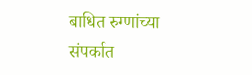बाधित रुग्णांच्या संपर्कात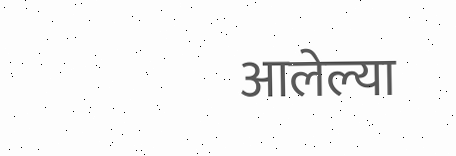आलेल्या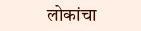लोकांचा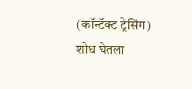(कॉन्टॅक्ट ट्रेसिंग) शोध घेतला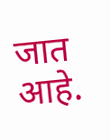जात आहे.